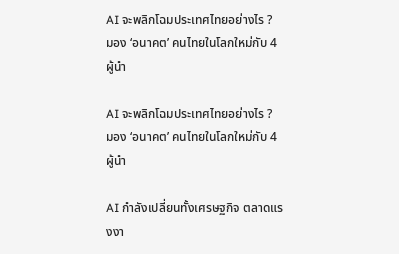AI จะพลิกโฉมประเทศไทยอย่างไร ?
มอง ‘อนาคต’ คนไทยในโลกใหม่กับ 4 ผู้นำ

AI จะพลิกโฉมประเทศไทยอย่างไร ?
มอง ‘อนาคต’ คนไทยในโลกใหม่กับ 4 ผู้นำ

AI กำลังเปลี่ยนทั้งเศรษฐกิจ ตลาดแรงงา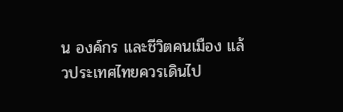น องค์กร และชีวิตคนเมือง แล้วประเทศไทยควรเดินไป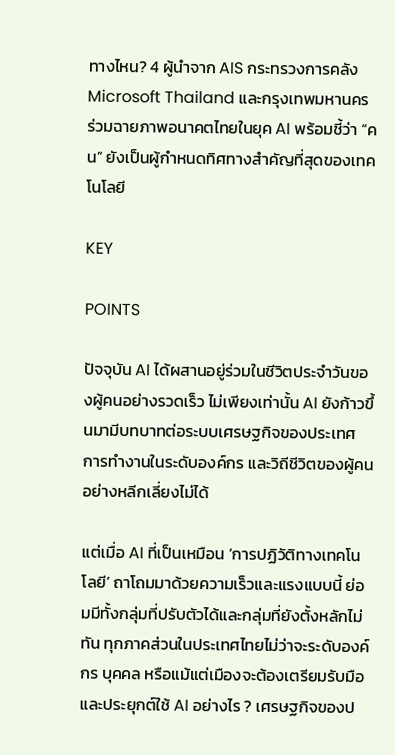ทางไหน? 4 ผู้นำจาก AIS กระทรวงการคลัง Microsoft Thailand และกรุงเทพมหานคร ร่วมฉายภาพอนาคตไทยในยุค AI พร้อมชี้ว่า “คน” ยังเป็นผู้กำหนดทิศทางสำคัญที่สุดของเทคโนโลยี

KEY

POINTS

ปัจจุบัน AI ได้ผสานอยู่ร่วมในชีวิตประจำวันของผู้คนอย่างรวดเร็ว ไม่เพียงเท่านั้น AI ยังก้าวขึ้นมามีบทบาทต่อระบบเศรษฐกิจของประเทศ การทำงานในระดับองค์กร และวิถีชีวิตของผู้คนอย่างหลีกเลี่ยงไม่ได้

แต่เมื่อ AI ที่เป็นเหมือน ‘การปฏิวัติทางเทคโนโลยี’ ถาโถมมาด้วยความเร็วและแรงแบบนี้ ย่อมมีทั้งกลุ่มที่ปรับตัวได้และกลุ่มที่ยังตั้งหลักไม่ทัน ทุกภาคส่วนในประเทศไทยไม่ว่าจะระดับองค์กร บุคคล หรือแม้แต่เมืองจะต้องเตรียมรับมือและประยุกต์ใช้ AI อย่างไร ? เศรษฐกิจของป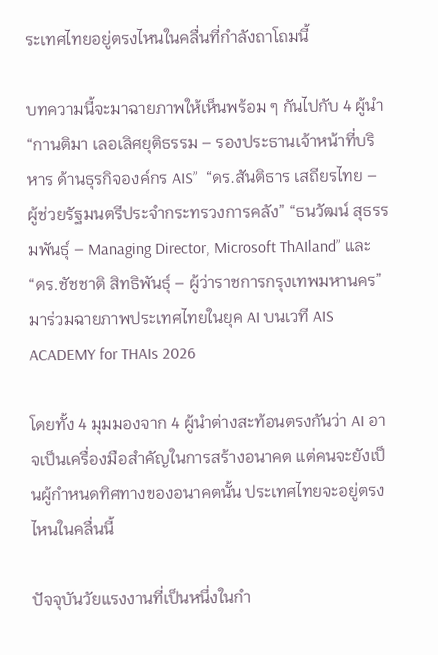ระเทศไทยอยู่ตรงไหนในคลื่นที่กำลังถาโถมนี้

บทความนี้จะมาฉายภาพให้เห็นพร้อม ๆ กันไปกับ 4 ผู้นำ “กานติมา เลอเลิศยุติธรรม – รองประธานเจ้าหน้าที่บริหาร ด้านธุรกิจองค์กร AIS”  “ดร.สันติธาร เสถียรไทย – ผู้ช่วยรัฐมนตรีประจำกระทรวงการคลัง” “ธนวัฒน์ สุธรรมพันธุ์ – Managing Director, Microsoft ThAIland” และ “ดร.ชัชชาติ สิทธิพันธุ์ – ผู้ว่าราชการกรุงเทพมหานคร” มาร่วมฉายภาพประเทศไทยในยุค AI บนเวที AIS ACADEMY for THAIs 2026

โดยทั้ง 4 มุมมองจาก 4 ผู้นำต่างสะท้อนตรงกันว่า AI อาจเป็นเครื่องมือสำคัญในการสร้างอนาคต แต่คนจะยังเป็นผู้กำหนดทิศทางของอนาคตนั้น ประเทศไทยจะอยู่ตรงไหนในคลื่นนี้

ปัจจุบันวัยแรงงานที่เป็นหนึ่งในกำ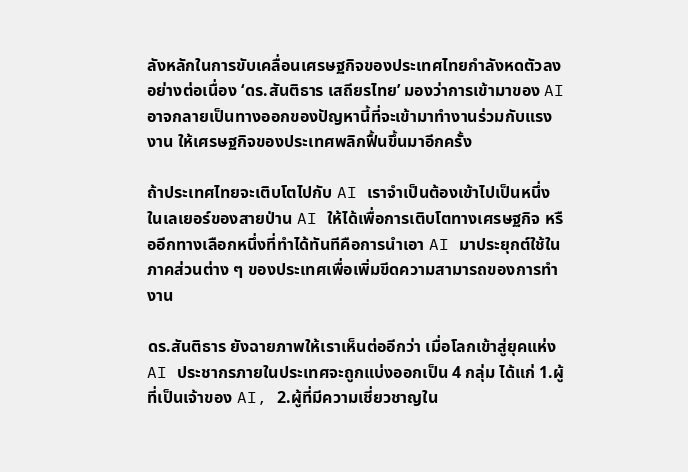ลังหลักในการขับเคลื่อนเศรษฐกิจของประเทศไทยกำลังหดตัวลงอย่างต่อเนื่อง ‘ดร.สันติธาร เสถียรไทย’ มองว่าการเข้ามาของ AI อาจกลายเป็นทางออกของปัญหานี้ที่จะเข้ามาทำงานร่วมกับแรงงาน ให้เศรษฐกิจของประเทศพลิกฟื้นขึ้นมาอีกครั้ง

ถ้าประเทศไทยจะเติบโตไปกับ AI เราจำเป็นต้องเข้าไปเป็นหนึ่งในเลเยอร์ของสายป่าน AI ให้ได้เพื่อการเติบโตทางเศรษฐกิจ หรืออีกทางเลือกหนึ่งที่ทำได้ทันทีคือการนำเอา AI มาประยุกต์ใช้ในภาคส่วนต่าง ๆ ของประเทศเพื่อเพิ่มขีดความสามารถของการทำงาน

ดร.สันติธาร ยังฉายภาพให้เราเห็นต่ออีกว่า เมื่อโลกเข้าสู่ยุคแห่ง AI ประชากรภายในประเทศจะถูกแบ่งออกเป็น 4 กลุ่ม ได้แก่ 1.ผู้ที่เป็นเจ้าของ AI, 2.ผู้ที่มีความเชี่ยวชาญใน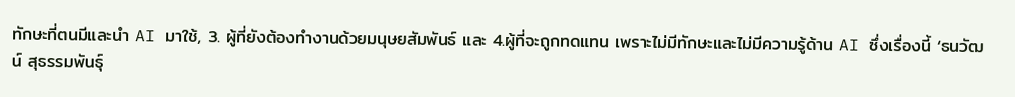ทักษะที่ตนมีและนำ AI มาใช้, 3. ผู้ที่ยังต้องทำงานด้วยมนุษยสัมพันธ์ และ 4.ผู้ที่จะถูกทดแทน เพราะไม่มีทักษะและไม่มีความรู้ด้าน AI ซึ่งเรื่องนี้ ‘ธนวัฒน์ สุธรรมพันธุ์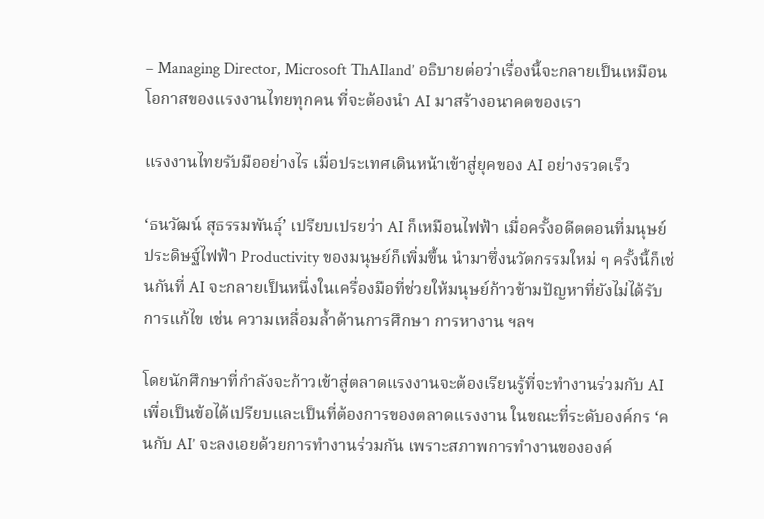– Managing Director, Microsoft ThAIland’ อธิบายต่อว่าเรื่องนี้จะกลายเป็นเหมือนโอกาสของแรงงานไทยทุกคน ที่จะต้องนำ AI มาสร้างอนาคตของเรา

แรงงานไทยรับมืออย่างไร เมื่อประเทศเดินหน้าเข้าสู่ยุคของ AI อย่างรวดเร็ว

‘ธนวัฒน์ สุธรรมพันธุ์’ เปรียบเปรยว่า AI ก็เหมือนไฟฟ้า เมื่อครั้งอดีตตอนที่มนุษย์ประดิษฐ์ไฟฟ้า Productivity ของมนุษย์ก็เพิ่มขึ้น นำมาซึ่งนวัตกรรมใหม่ ๆ ครั้งนี้ก็เช่นกันที่ AI จะกลายเป็นหนึ่งในเครื่องมือที่ช่วยให้มนุษย์ก้าวข้ามปัญหาที่ยังไม่ได้รับการแก้ไข เช่น ความเหลื่อมล้ำด้านการศึกษา การหางาน ฯลฯ

โดยนักศึกษาที่กำลังจะก้าวเข้าสู่ตลาดแรงงานจะต้องเรียนรู้ที่จะทำงานร่วมกับ AI เพื่อเป็นข้อได้เปรียบและเป็นที่ต้องการของตลาดแรงงาน ในขณะที่ระดับองค์กร ‘คนกับ AI’ จะลงเอยด้วยการทำงานร่วมกัน เพราะสภาพการทำงานขององค์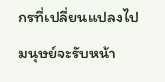กรที่เปลี่ยนแปลงไป มนุษย์จะรับหน้า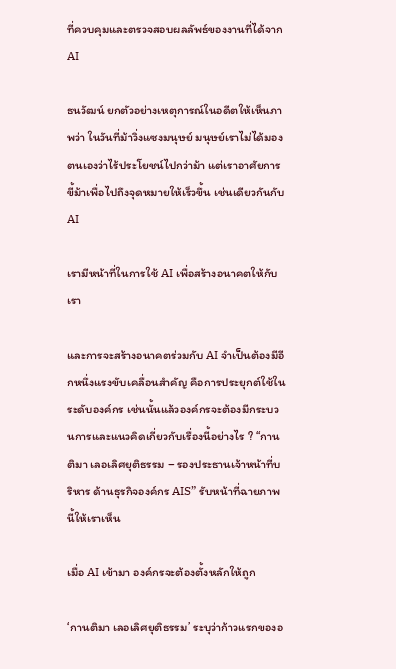ที่ควบคุมและตรวจสอบผลลัพธ์ของงานที่ได้จาก AI

ธนวัฒน์ ยกตัวอย่างเหตุการณ์ในอดีตให้เห็นภาพว่า ในวันที่ม้าวิ่งแซงมนุษย์ มนุษย์เราไม่ได้มองตนเองว่าไร้ประโยชน์ไปกว่าม้า แต่เราอาศัยการขี้ม้าเพื่อไปถึงจุดหมายให้เร็วขึ้น เช่นเดียวกันกับ AI

เรามีหน้าที่ในการใช้ AI เพื่อสร้างอนาคตให้กับเรา

และการจะสร้างอนาคตร่วมกับ AI จำเป็นต้องมีอีกหนึ่งแรงขับเคลื่อนสำคัญ คือการประยุกต์ใช้ในระดับองค์กร เช่นนั้นแล้วองค์กรจะต้องมีกระบวนการและแนวคิดเกี่ยวกับเรื่องนี้อย่างไร ? “กานติมา เลอเลิศยุติธรรม – รองประธานเจ้าหน้าที่บริหาร ด้านธุรกิจองค์กร AIS” รับหน้าที่ฉายภาพนี้ให้เราเห็น

เมื่อ AI เข้ามา องค์กรจะต้องตั้งหลักให้ถูก

‘กานติมา เลอเลิศยุติธรรม’ ระบุว่าก้าวแรกของอ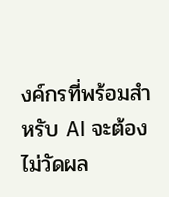งค์กรที่พร้อมสำหรับ AI จะต้องไม่วัดผล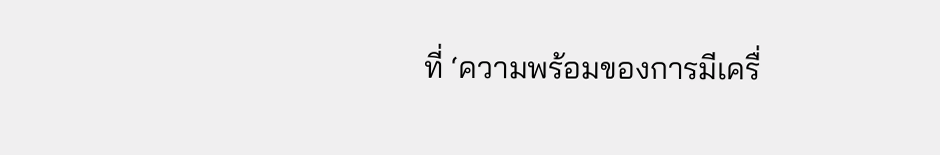ที่ ‘ความพร้อมของการมีเครื่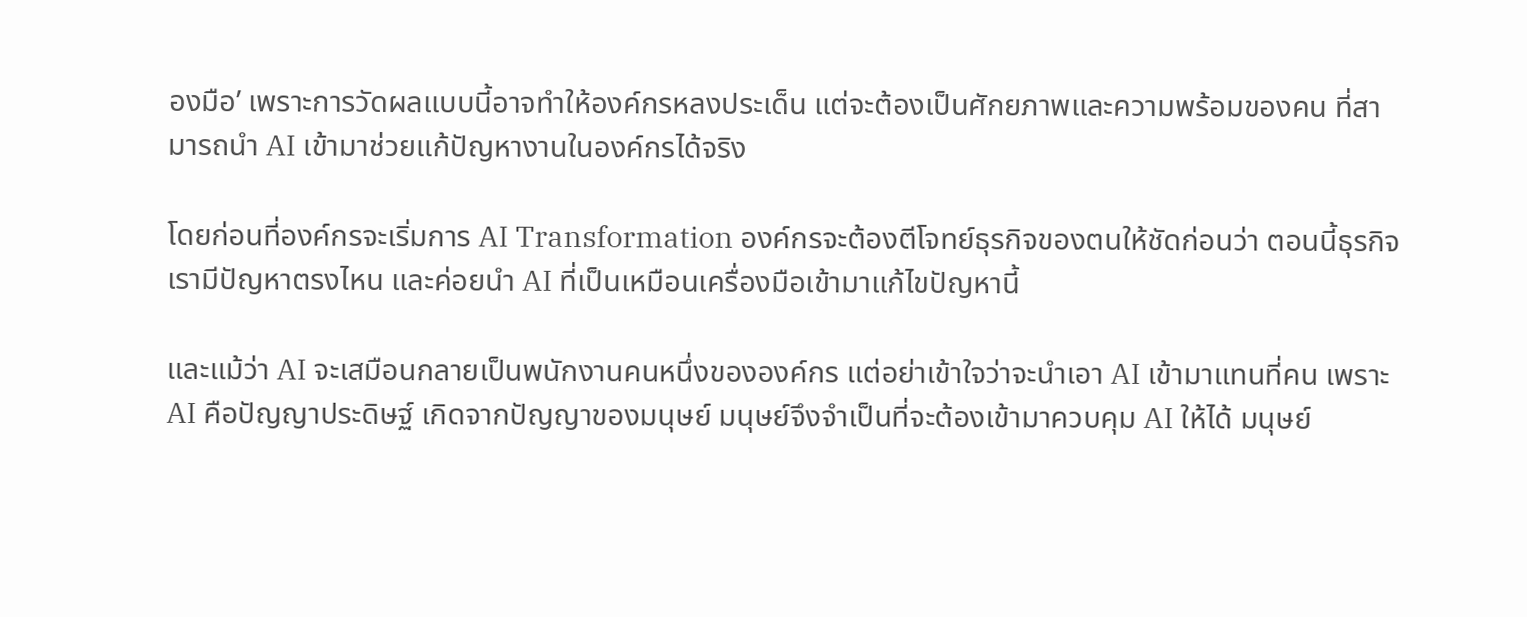องมือ’ เพราะการวัดผลแบบนี้อาจทำให้องค์กรหลงประเด็น แต่จะต้องเป็นศักยภาพและความพร้อมของคน ที่สามารถนำ AI เข้ามาช่วยแก้ปัญหางานในองค์กรได้จริง

โดยก่อนที่องค์กรจะเริ่มการ AI Transformation องค์กรจะต้องตีโจทย์ธุรกิจของตนให้ชัดก่อนว่า ตอนนี้ธุรกิจเรามีปัญหาตรงไหน และค่อยนำ AI ที่เป็นเหมือนเครื่องมือเข้ามาแก้ไขปัญหานี้

และแม้ว่า AI จะเสมือนกลายเป็นพนักงานคนหนึ่งขององค์กร แต่อย่าเข้าใจว่าจะนำเอา AI เข้ามาแทนที่คน เพราะ AI คือปัญญาประดิษฐ์ เกิดจากปัญญาของมนุษย์ มนุษย์จึงจำเป็นที่จะต้องเข้ามาควบคุม AI ให้ได้ มนุษย์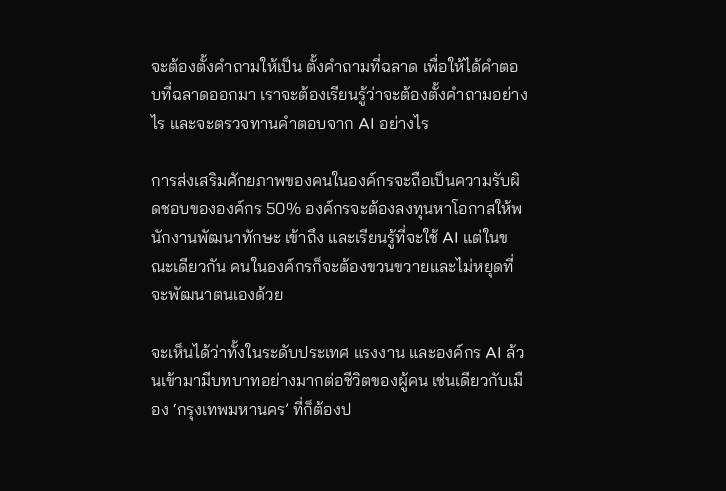จะต้องตั้งคำถามให้เป็น ตั้งคำถามที่ฉลาด เพื่อให้ได้คำตอบที่ฉลาดออกมา เราจะต้องเรียนรู้ว่าจะต้องตั้งคำถามอย่างไร และจะตรวจทานคำตอบจาก AI อย่างไร

การส่งเสริมศักยภาพของคนในองค์กรจะถือเป็นความรับผิดชอบขององค์กร 50% องค์กรจะต้องลงทุนหาโอกาสให้พนักงานพัฒนาทักษะ เข้าถึง และเรียนรู้ที่จะใช้ AI แต่ในขณะเดียวกัน คนในองค์กรก็จะต้องขวนขวายและไม่หยุดที่จะพัฒนาตนเองด้วย

จะเห็นได้ว่าทั้งในระดับประเทศ แรงงาน และองค์กร AI ล้วนเข้ามามีบทบาทอย่างมากต่อชีวิตของผู้คน เช่นเดียวกับเมือง ‘กรุงเทพมหานคร’ ที่ก็ต้องป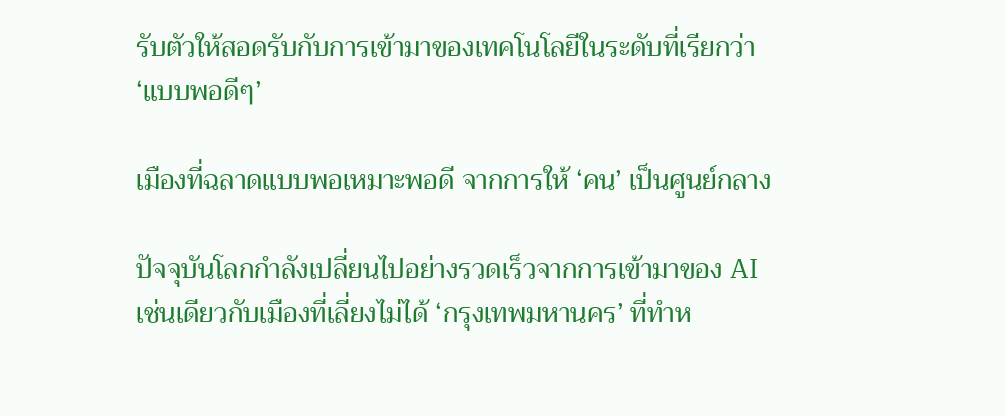รับตัวให้สอดรับกับการเข้ามาของเทคโนโลยีในระดับที่เรียกว่า ‘แบบพอดีๆ’

เมืองที่ฉลาดแบบพอเหมาะพอดี จากการให้ ‘คน’ เป็นศูนย์กลาง

ปัจจุบันโลกกำลังเปลี่ยนไปอย่างรวดเร็วจากการเข้ามาของ AI เช่นเดียวกับเมืองที่เลี่ยงไม่ได้ ‘กรุงเทพมหานคร’ ที่ทำห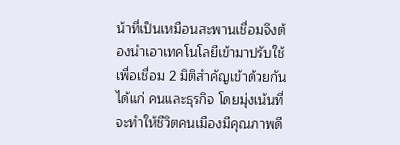น้าที่เป็นเหมือนสะพานเชื่อมจึงต้องนำเอาเทคโนโลยีเข้ามาปรับใช้ เพื่อเชื่อม 2 มิติสำคัญเข้าด้วยกัน ได้แก่ คนและธุรกิจ โดยมุ่งเน้นที่จะทำให้ชีวิตคนเมืองมีคุณภาพดี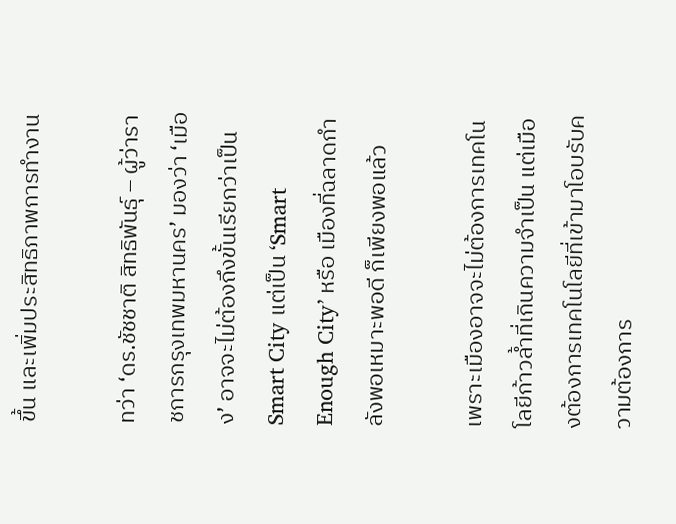ขึ้น และเพิ่มประสิทธิภาพการทำงาน

ทว่า ‘ดร.ชัชชาติ สิทธิพันธุ์ – ผู้ว่าราชการกรุงเทพมหานคร’ มองว่า ‘เมือง’ อาจจะไม่ต้องถึงขั้นเรียกว่าเป็น Smart City แต่เป็น ‘Smart Enough City’ หรือ เมืองที่ฉลาดกำลังพอเหมาะพอดี ก็เพียงพอแล้ว

เพราะเมืองอาจจะไม่ต้องการเทคโนโลยีก้าวล้ำที่เกินความจำเป็น แต่เมืองต้องการเทคโนโลยีที่เข้ามาโอบรับความต้องการ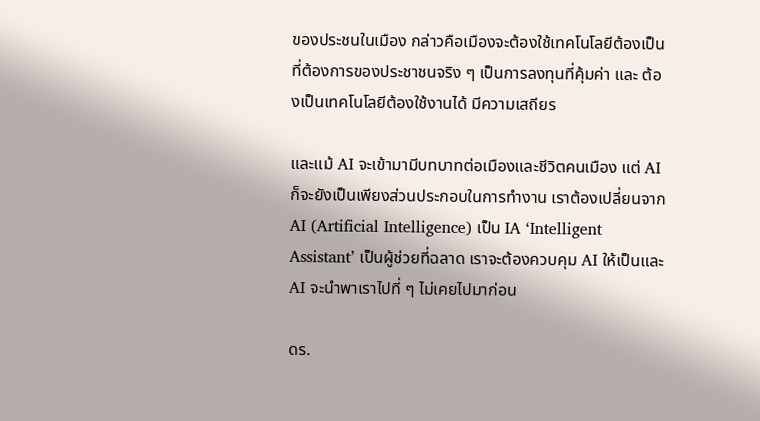ของประชนในเมือง กล่าวคือเมืองจะต้องใช้เทคโนโลยีต้องเป็นที่ต้องการของประชาชนจริง ๆ เป็นการลงทุนที่คุ้มค่า และ ต้องเป็นเทคโนโลยีต้องใช้งานได้ มีความเสถียร

และแม้ AI จะเข้ามามีบทบาทต่อเมืองและชีวิตคนเมือง แต่ AI ก็จะยังเป็นเพียงส่วนประกอบในการทำงาน เราต้องเปลี่ยนจาก AI (Artificial Intelligence) เป็น IA ‘Intelligent Assistant’ เป็นผู้ช่วยที่ฉลาด เราจะต้องควบคุม AI ให้เป็นและ AI จะนำพาเราไปที่ ๆ ไม่เคยไปมาก่อน

ดร.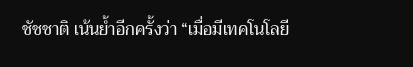ชัชชาติ เน้นย้ำอีกครั้งว่า “เมื่อมีเทคโนโลยี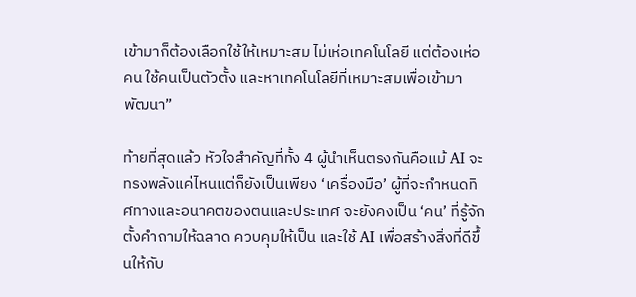เข้ามาก็ต้องเลือกใช้ให้เหมาะสม ไม่เห่อเทคโนโลยี แต่ต้องเห่อคน ใช้คนเป็นตัวตั้ง และหาเทคโนโลยีที่เหมาะสมเพื่อเข้ามาพัฒนา”

ท้ายที่สุดแล้ว หัวใจสำคัญที่ทั้ง 4 ผู้นำเห็นตรงกันคือแม้ AI จะทรงพลังแค่ไหนแต่ก็ยังเป็นเพียง ‘เครื่องมือ’ ผู้ที่จะกำหนดทิศทางและอนาคตของตนและประเทศ จะยังคงเป็น ‘คน’ ที่รู้จักตั้งคำถามให้ฉลาด ควบคุมให้เป็น และใช้ AI เพื่อสร้างสิ่งที่ดีขึ้นให้กับ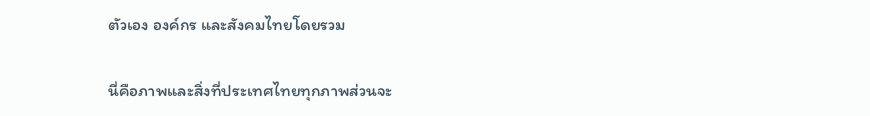ตัวเอง องค์กร และสังคมไทยโดยรวม

นี่คือภาพและสิ่งที่ประเทศไทยทุกภาพส่วนจะ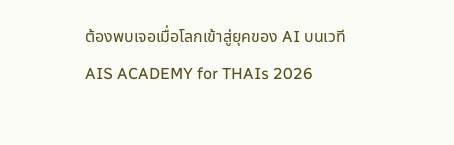ต้องพบเจอเมื่อโลกเข้าสู่ยุคของ AI บนเวที AIS ACADEMY for THAIs 2026